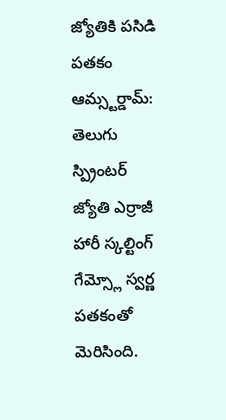జ్యోతికి పసిడి పతకం
ఆమ్స్టర్డామ్: తెలుగు స్ప్రింటర్ జ్యోతి ఎర్రాజీ హారీ స్కల్టింగ్ గేమ్స్లో స్వర్ణ పతకంతో మెరిసింది.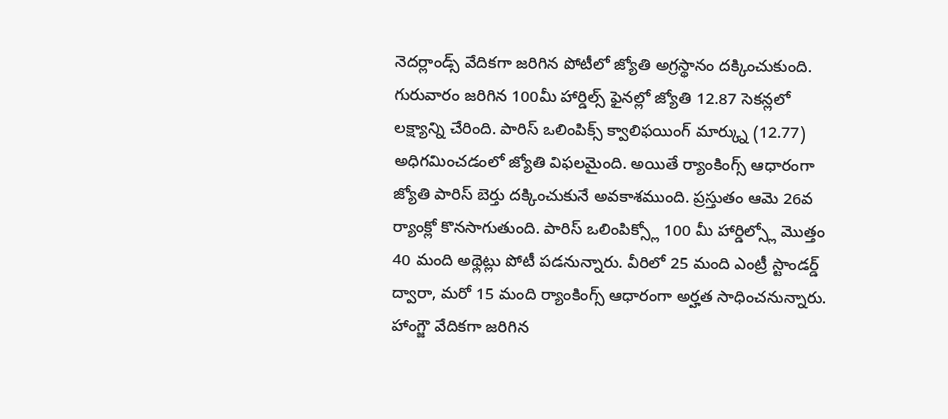నెదర్లాండ్స్ వేదికగా జరిగిన పోటీలో జ్యోతి అగ్రస్థానం దక్కించుకుంది. గురువారం జరిగిన 100మీ హార్డిల్స్ ఫైనల్లో జ్యోతి 12.87 సెకన్లలో లక్ష్యాన్ని చేరింది. పారిస్ ఒలింపిక్స్ క్వాలిఫయింగ్ మార్క్ను (12.77) అధిగమించడంలో జ్యోతి విఫలమైంది. అయితే ర్యాంకింగ్స్ ఆధారంగా జ్యోతి పారిస్ బెర్తు దక్కించుకునే అవకాశముంది. ప్రస్తుతం ఆమె 26వ ర్యాంక్లో కొనసాగుతుంది. పారిస్ ఒలింపిక్స్లో 100 మీ హార్డిల్స్లో మొత్తం 40 మంది అథ్లెట్లు పోటీ పడనున్నారు. వీరిలో 25 మంది ఎంట్రీ స్టాండర్డ్ ద్వారా, మరో 15 మంది ర్యాంకింగ్స్ ఆధారంగా అర్హత సాధించనున్నారు. హాంగ్జౌ వేదికగా జరిగిన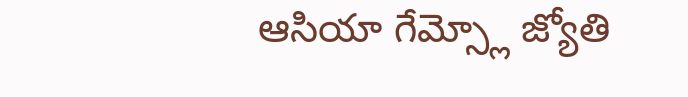ఆసియా గేమ్స్లో జ్యోతి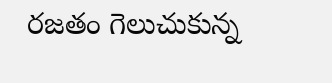రజతం గెలుచుకున్న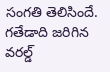సంగతి తెలిసిందే. గతేడాది జరిగిన వరల్డ్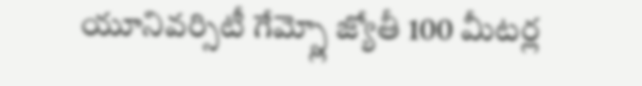యూనివర్సిటీ గేమ్స్లో జ్యోతీ 100 మీటర్ల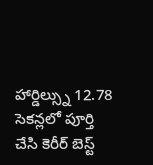హార్డిల్స్ను 12.78 సెకన్లలో పూర్తి చేసి కెరీర్ బెస్ట్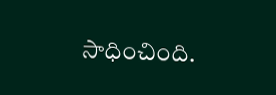సాధించింది.